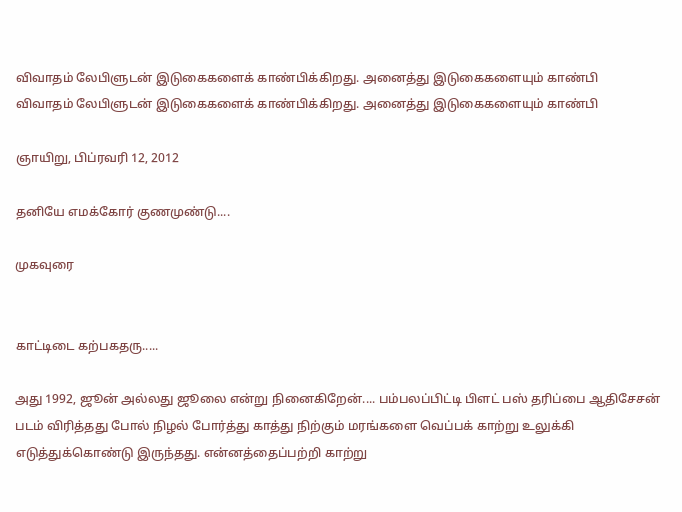விவாதம் லேபிளுடன் இடுகைகளைக் காண்பிக்கிறது. அனைத்து இடுகைகளையும் காண்பி
விவாதம் லேபிளுடன் இடுகைகளைக் காண்பிக்கிறது. அனைத்து இடுகைகளையும் காண்பி

ஞாயிறு, பிப்ரவரி 12, 2012

தனியே எமக்கோர் குணமுண்டு....

முகவுரை


காட்டிடை கற்பகதரு.....

அது 1992, ஜூன் அல்லது ஜூலை என்று நினைகிறேன்.... பம்பலப்பிட்டி பிளட் பஸ் தரிப்பை ஆதிசேசன் படம் விரித்தது போல் நிழல் போர்த்து காத்து நிற்கும் மரங்களை வெப்பக் காற்று உலுக்கி எடுத்துக்கொண்டு இருந்தது. என்னத்தைப்பற்றி காற்று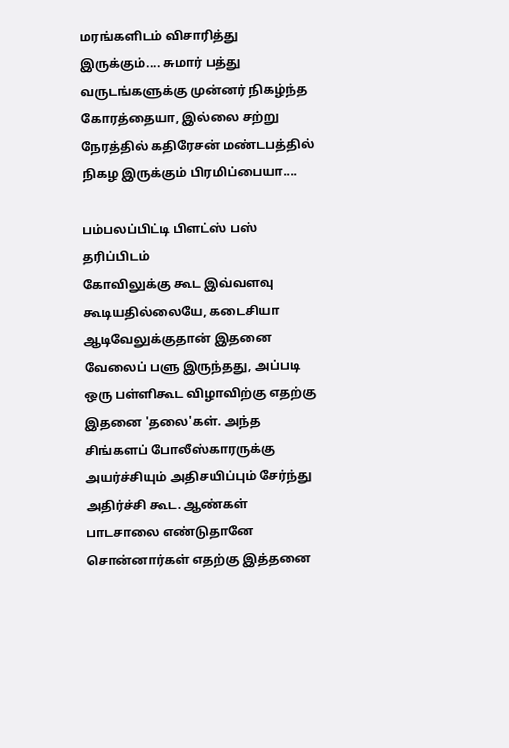மரங்களிடம் விசாரித்து இருக்கும்.... சுமார் பத்து வருடங்களுக்கு முன்னர் நிகழ்ந்த கோரத்தையா, இல்லை சற்று நேரத்தில் கதிரேசன் மண்டபத்தில் நிகழ இருக்கும் பிரமிப்பையா....

பம்பலப்பிட்டி பிளட்ஸ் பஸ் தரிப்பிடம்
கோவிலுக்கு கூட இவ்வளவு கூடியதில்லையே, கடைசியா ஆடிவேலுக்குதான் இதனை வேலைப் பளு இருந்தது, அப்படி ஒரு பள்ளிகூட விழாவிற்கு எதற்கு இதனை 'தலை'கள். அந்த சிங்களப் போலீஸ்காரருக்கு அயர்ச்சியும் அதிசயிப்பும் சேர்ந்து அதிர்ச்சி கூட. ஆண்கள் பாடசாலை எண்டுதானே சொன்னார்கள் எதற்கு இத்தனை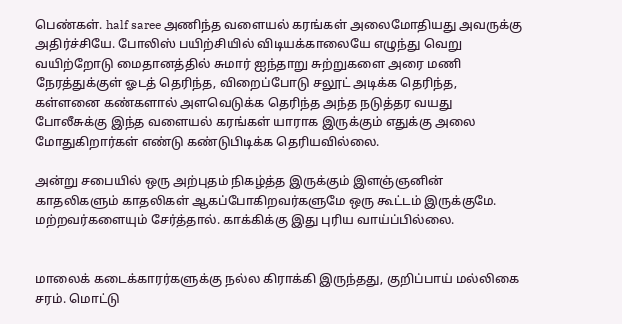பெண்கள். half saree அணிந்த வளையல் கரங்கள் அலைமோதியது அவருக்கு அதிர்ச்சியே. போலிஸ் பயிற்சியில் விடியக்காலையே எழுந்து வெறு வயிற்றோடு மைதானத்தில் சுமார் ஐந்தாறு சுற்றுகளை அரை மணி நேரத்துக்குள் ஓடத் தெரிந்த, விறைப்போடு சலூட் அடிக்க தெரிந்த, கள்ளனை கண்களால் அளவெடுக்க தெரிந்த அந்த நடுத்தர வயது போலீசுக்கு இந்த வளையல் கரங்கள் யாராக இருக்கும் எதுக்கு அலை மோதுகிறார்கள் எண்டு கண்டுபிடிக்க தெரியவில்லை.

அன்று சபையில் ஒரு அற்புதம் நிகழ்த்த இருக்கும் இளஞ்ஞனின் காதலிகளும் காதலிகள் ஆகப்போகிறவர்களுமே ஒரு கூட்டம் இருக்குமே. மற்றவர்களையும் சேர்த்தால். காக்கிக்கு இது புரிய வாய்ப்பில்லை.


மாலைக் கடைக்காரர்களுக்கு நல்ல கிராக்கி இருந்தது, குறிப்பாய் மல்லிகை சரம். மொட்டு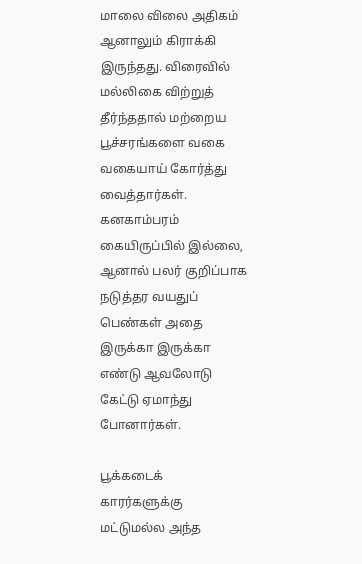மாலை விலை அதிகம் ஆனாலும் கிராக்கி இருந்தது. விரைவில் மல்லிகை விற்றுத் தீர்ந்ததால் மற்றைய பூச்சரங்களை வகை வகையாய் கோர்த்து வைத்தார்கள். கனகாம்பரம் கையிருப்பில் இல்லை, ஆனால் பலர் குறிப்பாக நடுத்தர வயதுப் பெண்கள் அதை இருக்கா இருக்கா எண்டு ஆவலோடு கேட்டு ஏமாந்து போனார்கள்.

பூக்கடைக் காரர்களுக்கு மட்டுமல்ல அந்த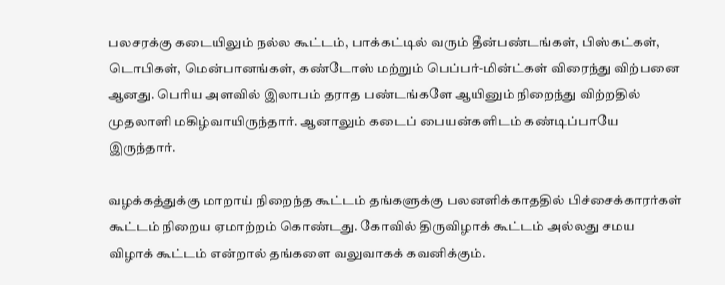பலசரக்கு கடையிலும் நல்ல கூட்டம், பாக்கட்டில் வரும் தீன்பண்டங்கள், பிஸ்கட்கள், டொபிகள், மென்பானங்கள், கண்டோஸ் மற்றும் பெப்பர்-மின்ட்கள் விரைந்து விற்பனை ஆனது. பெரிய அளவில் இலாபம் தராத பண்டங்களே ஆயினும் நிறைந்து விற்றதில் முதலாளி மகிழ்வாயிருந்தார். ஆனாலும் கடைப் பையன்களிடம் கண்டிப்பாயே இருந்தார்.

வழக்கத்துக்கு மாறாய் நிறைந்த கூட்டம் தங்களுக்கு பலனளிக்காததில் பிச்சைக்காரர்கள் கூட்டம் நிறைய ஏமாற்றம் கொண்டது. கோவில் திருவிழாக் கூட்டம் அல்லது சமய விழாக் கூட்டம் என்றால் தங்களை வலுவாகக் கவனிக்கும்.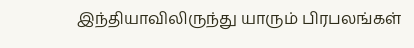இந்தியாவிலிருந்து யாரும் பிரபலங்கள்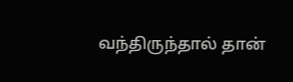வந்திருந்தால் தான்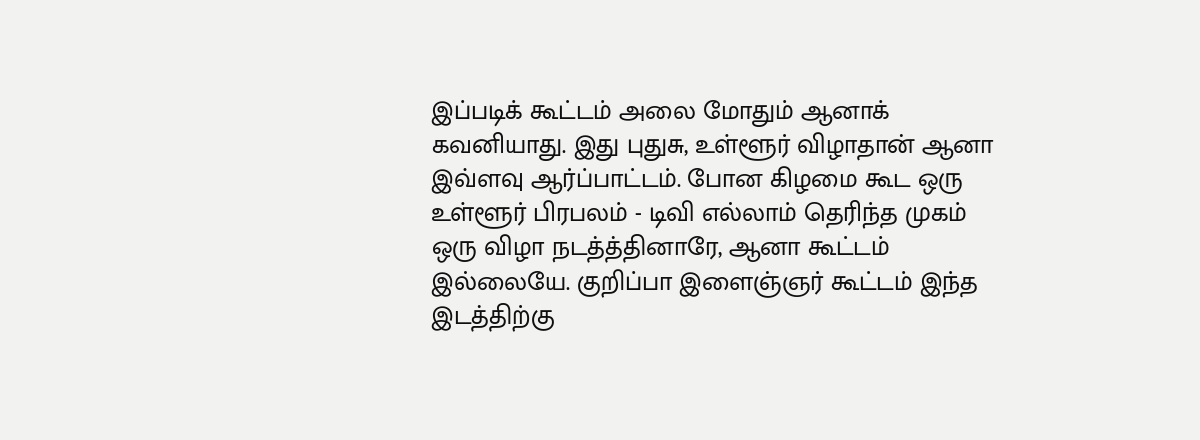இப்படிக் கூட்டம் அலை மோதும் ஆனாக் கவனியாது. இது புதுசு, உள்ளூர் விழாதான் ஆனா இவ்ளவு ஆர்ப்பாட்டம். போன கிழமை கூட ஒரு உள்ளூர் பிரபலம் - டிவி எல்லாம் தெரிந்த முகம் ஒரு விழா நடத்த்தினாரே, ஆனா கூட்டம் இல்லையே. குறிப்பா இளைஞ்ஞர் கூட்டம் இந்த இடத்திற்கு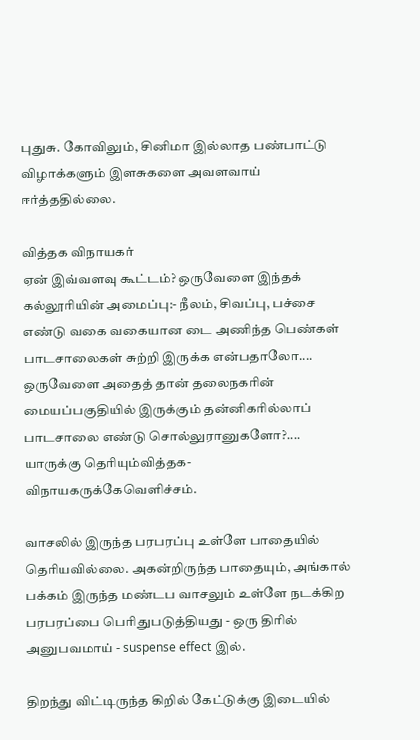புதுசு. கோவிலும், சினிமா இல்லாத பண்பாட்டு விழாக்களும் இளசுகளை அவளவாய் ஈர்த்ததில்லை.

வித்தக விநாயகர்
ஏன் இவ்வளவு கூட்டம்? ஒருவேளை இந்தக் கல்லூரியின் அமைப்பு:- நீலம், சிவப்பு, பச்சை எண்டு வகை வகையான டை அணிந்த பெண்கள் பாடசாலைகள் சுற்றி இருக்க என்பதாலோ.... ஒருவேளை அதைத் தான் தலைநகரின் மையப்பகுதியில் இருக்கும் தன்னிகரில்லாப் பாடசாலை எண்டு சொல்லுரானுகளோ?.... யாருக்கு தெரியும்வித்தக-விநாயகருக்கேவெளிச்சம்.

வாசலில் இருந்த பரபரப்பு உள்ளே பாதையில் தெரியவில்லை. அகன்றிருந்த பாதையும், அங்கால் பக்கம் இருந்த மண்டப வாசலும் உள்ளே நடக்கிற பரபரப்பை பெரிதுபடுத்தியது - ஒரு திரில் அனுபவமாய் - suspense effect இல்.

திறந்து விட்டிருந்த கிறில் கேட்டுக்கு இடையில்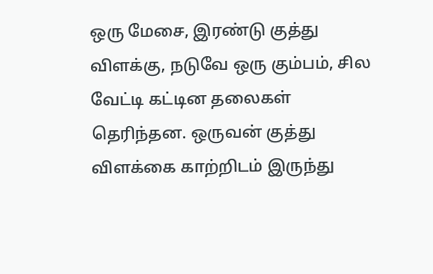ஒரு மேசை, இரண்டு குத்து விளக்கு, நடுவே ஒரு கும்பம், சில வேட்டி கட்டின தலைகள் தெரிந்தன. ஒருவன் குத்து விளக்கை காற்றிடம் இருந்து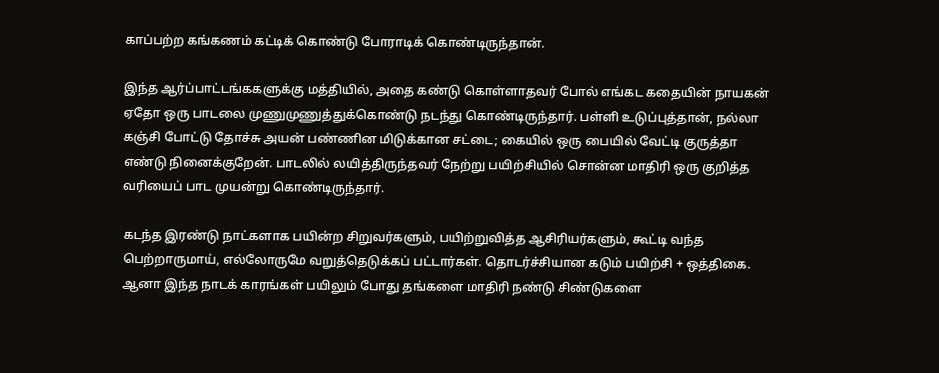காப்பற்ற கங்கணம் கட்டிக் கொண்டு போராடிக் கொண்டிருந்தான்.

இந்த ஆர்ப்பாட்டங்ககளுக்கு மத்தியில், அதை கண்டு கொள்ளாதவர் போல் எங்கட கதையின் நாயகன் ஏதோ ஒரு பாடலை முணுமுணுத்துக்கொண்டு நடந்து கொண்டிருந்தார். பள்ளி உடுப்புத்தான், நல்லா கஞ்சி போட்டு தோச்சு அயன் பண்ணின மிடுக்கான சட்டை; கையில் ஒரு பையில் வேட்டி குருத்தா எண்டு நினைக்குறேன். பாடலில் லயித்திருந்தவர் நேற்று பயிற்சியில் சொன்ன மாதிரி ஒரு குறித்த வரியைப் பாட முயன்று கொண்டிருந்தார்.

கடந்த இரண்டு நாட்களாக பயின்ற சிறுவர்களும், பயிற்றுவித்த ஆசிரியர்களும், கூட்டி வந்த பெற்றாருமாய், எல்லோருமே வறுத்தெடுக்கப் பட்டார்கள். தொடர்ச்சியான கடும் பயிற்சி + ஒத்திகை. ஆனா இந்த நாடக் காரங்கள் பயிலும் போது தங்களை மாதிரி நண்டு சிண்டுகளை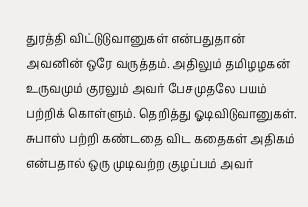துரத்தி விட்டுடுவானுகள் என்பதுதான் அவனின் ஒரே வருத்தம். அதிலும் தமிழழகன் உருவமும் குரலும் அவர் பேசமுதலே பயம் பற்றிக் கொள்ளும். தெறித்து ஓடிவிடுவானுகள். சுபாஸ் பற்றி கண்டதை விட கதைகள் அதிகம் என்பதால் ஒரு முடிவற்ற குழப்பம் அவர்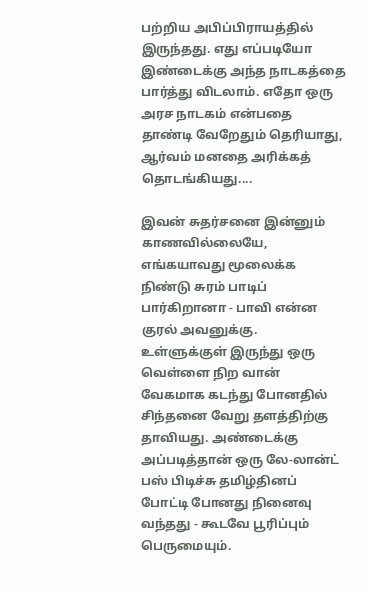பற்றிய அபிப்பிராயத்தில் இருந்தது. எது எப்படியோ இண்டைக்கு அந்த நாடகத்தை பார்த்து விடலாம். எதோ ஒரு அரச நாடகம் என்பதை தாண்டி வேறேதும் தெரியாது, ஆர்வம் மனதை அரிக்கத் தொடங்கியது....

இவன் சுதர்சனை இன்னும் காணவில்லையே, எங்கயாவது மூலைக்க நிண்டு சுரம் பாடிப் பார்கிறானா - பாவி என்ன குரல் அவனுக்கு. உள்ளுக்குள் இருந்து ஒரு வெள்ளை நிற வான் வேகமாக கடந்து போனதில் சிந்தனை வேறு தளத்திற்கு தாவியது. அண்டைக்கு அப்படித்தான் ஒரு லே-லான்ட் பஸ் பிடிச்சு தமிழ்தினப் போட்டி போனது நினைவு வந்தது - கூடவே பூரிப்பும் பெருமையும்.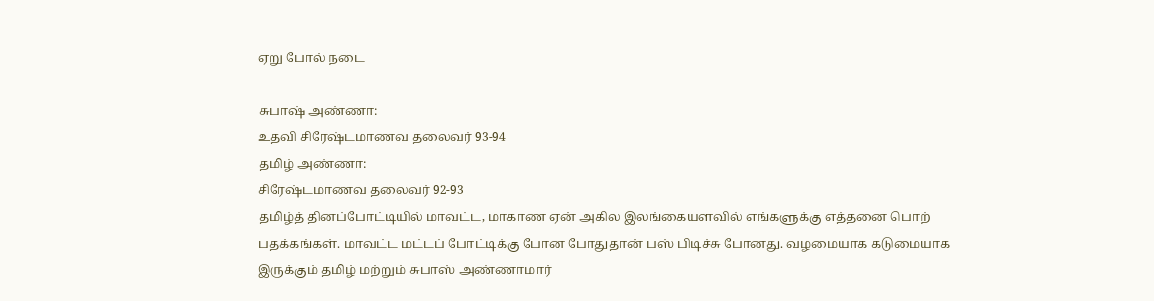ஏறு போல் நடை

சுபாஷ் அண்ணா:
உதவி சிரேஷ்டமாணவ தலைவர் 93-94
தமிழ் அண்ணா:
சிரேஷ்டமாணவ தலைவர் 92-93
தமிழ்த் தினப்போட்டியில் மாவட்ட, மாகாண ஏன் அகில இலங்கையளவில் எங்களுக்கு எத்தனை பொற் பதக்கங்கள். மாவட்ட மட்டப் போட்டிக்கு போன போதுதான் பஸ் பிடிச்சு போனது. வழமையாக கடுமையாக இருக்கும் தமிழ் மற்றும் சுபாஸ் அண்ணாமார்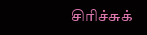சிரிச்சுக்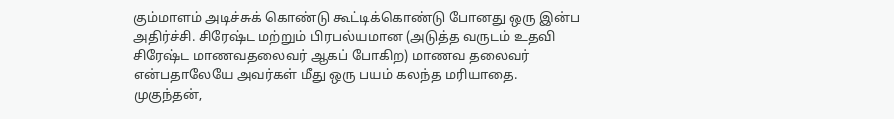கும்மாளம் அடிச்சுக் கொண்டு கூட்டிக்கொண்டு போனது ஒரு இன்ப அதிர்ச்சி. சிரேஷ்ட மற்றும் பிரபல்யமான (அடுத்த வருடம் உதவி சிரேஷ்ட மாணவதலைவர் ஆகப் போகிற) மாணவ தலைவர் என்பதாலேயே அவர்கள் மீது ஒரு பயம் கலந்த மரியாதை. முகுந்தன்,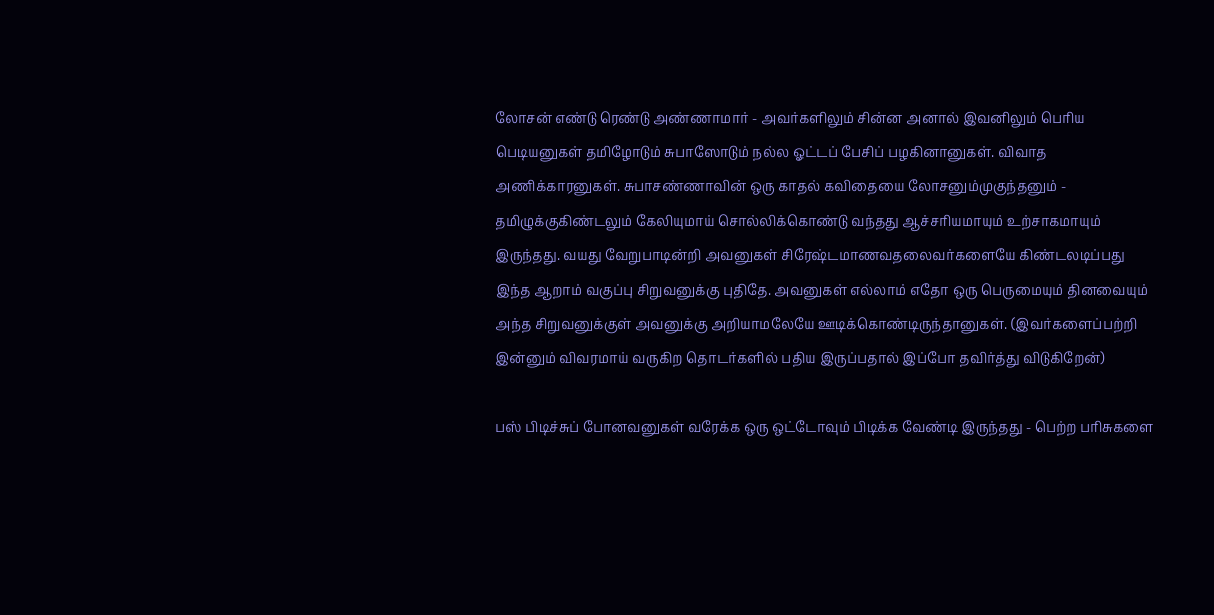லோசன் எண்டு ரெண்டு அண்ணாமார் - அவர்களிலும் சின்ன அனால் இவனிலும் பெரிய பெடியனுகள் தமிழோடும் சுபாஸோடும் நல்ல ஓட்டப் பேசிப் பழகினானுகள். விவாத அணிக்காரனுகள். சுபாசண்ணாவின் ஒரு காதல் கவிதையை லோசனும்முகுந்தனும் - தமிழுக்குகிண்டலும் கேலியுமாய் சொல்லிக்கொண்டு வந்தது ஆச்சரியமாயும் உற்சாகமாயும் இருந்தது. வயது வேறுபாடின்றி அவனுகள் சிரேஷ்டமாணவதலைவர்களையே கிண்டலடிப்பது இந்த ஆறாம் வகுப்பு சிறுவனுக்கு புதிதே. அவனுகள் எல்லாம் எதோ ஒரு பெருமையும் தினவையும் அந்த சிறுவனுக்குள் அவனுக்கு அறியாமலேயே ஊடிக்கொண்டிருந்தானுகள். (இவர்களைப்பற்றி இன்னும் விவரமாய் வருகிற தொடர்களில் பதிய இருப்பதால் இப்போ தவிர்த்து விடுகிறேன்)

பஸ் பிடிச்சுப் போனவனுகள் வரேக்க ஒரு ஒட்டோவும் பிடிக்க வேண்டி இருந்தது - பெற்ற பரிசுகளை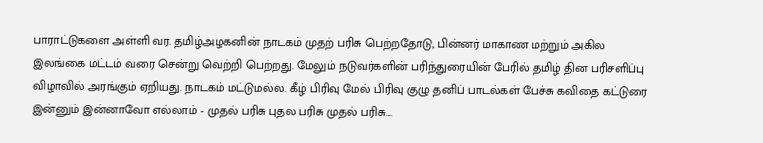பாராட்டுகளை அள்ளி வர. தமிழ்அழகனின் நாடகம் முதற் பரிசு பெற்றதோடு, பின்னர் மாகாண மற்றும் அகில இலங்கை மட்டம் வரை சென்று வெற்றி பெற்றது. மேலும் நடுவர்களின் பரிந்துரையின் பேரில் தமிழ் தின பரிசளிப்பு விழாவில் அரங்கும் ஏறியது. நாடகம் மட்டுமல்ல. கீழ் பிரிவு மேல் பிரிவு குழு தனிப் பாடல்கள் பேச்சு கவிதை கட்டுரை இன்னும் இன்னாவோ எல்லாம் - முதல் பரிசு புதல பரிசு முதல் பரிசு....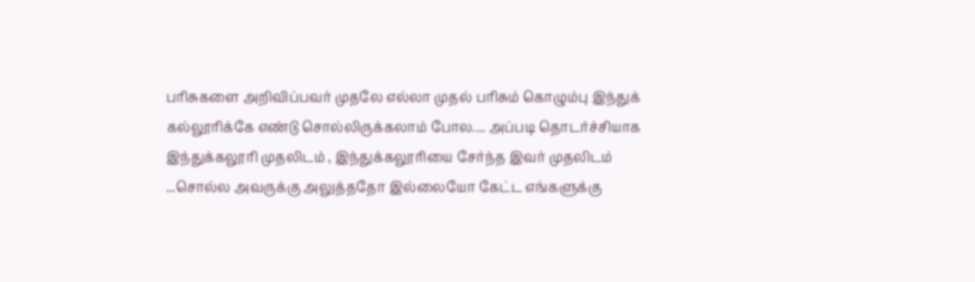பரிசுகளை அறிவிப்பவர் முதலே எல்லா முதல் பரிசும் கொழும்பு இந்துக் கல்லூரிக்கே எண்டு சொல்லிருக்கலாம் போல.... அப்படி தொடர்ச்சியாக இந்துக்கலூரி முதலிடம் , இந்துக்கலூரியை சேர்ந்த இவர் முதலிடம் ...சொல்ல அவருக்கு அலுத்ததோ இல்லையோ கேட்ட எங்களுக்கு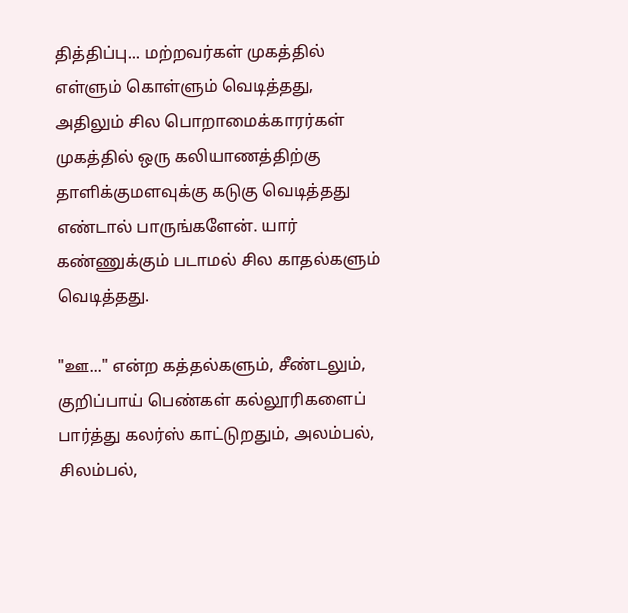தித்திப்பு... மற்றவர்கள் முகத்தில் எள்ளும் கொள்ளும் வெடித்தது, அதிலும் சில பொறாமைக்காரர்கள் முகத்தில் ஒரு கலியாணத்திற்கு தாளிக்குமளவுக்கு கடுகு வெடித்தது எண்டால் பாருங்களேன். யார் கண்ணுக்கும் படாமல் சில காதல்களும் வெடித்தது.

"ஊ..." என்ற கத்தல்களும், சீண்டலும், குறிப்பாய் பெண்கள் கல்லூரிகளைப் பார்த்து கலர்ஸ் காட்டுறதும், அலம்பல், சிலம்பல்,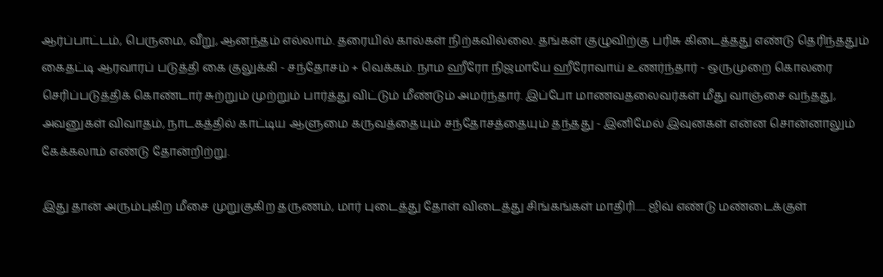ஆர்ப்பாட்டம், பெருமை, வீறு, ஆனந்தம் எல்லாம். தரையில் கால்கள் நிற்கவில்லை. தங்கள் குழுவிற்கு பரிசு கிடைத்தது எண்டு தெரிந்ததும் கைதட்டி ஆரவாரப் படுத்தி கை குலுக்கி - சந்தோசம் + வெக்கம். நாம ஹீரோ நிஜமாயே ஹீரோவாய் உணர்ந்தார் - ஒருமுறை கொலரை செரிப்படுத்திக் கொண்டார் சுற்றும் முற்றும் பார்த்து விட்டும் மீண்டும் அமர்ந்தார். இப்போ மாணவதலைவர்கள் மீது வாஞ்சை வந்தது, அவனுகள் விவாதம், நாடகத்தில் காட்டிய ஆளுமை கருவத்தையும் சந்தோசத்தையும் தந்தது - இனிமேல் இவுனகள் என்ன சொன்னாலும் கேக்கலாம் எண்டு தோன்றிற்று.

இது தான் அரும்புகிற மீசை முறுகுகிற தருணம், மார் புடைத்து தோள் விடைத்து சிங்கங்கள் மாதிரி..... ஜிவ் எண்டு மண்டைக்குள்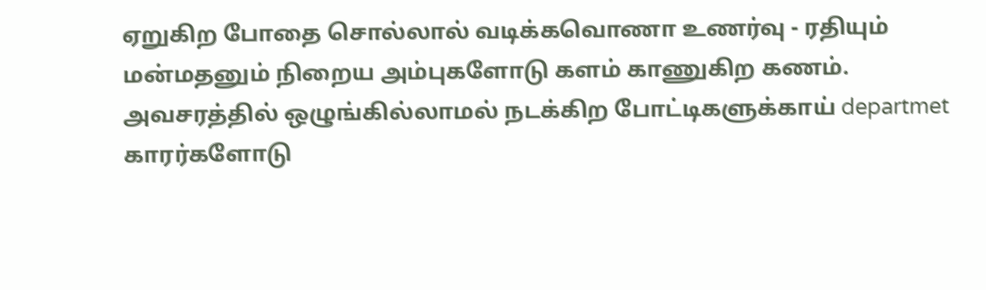ஏறுகிற போதை சொல்லால் வடிக்கவொணா உணர்வு - ரதியும் மன்மதனும் நிறைய அம்புகளோடு களம் காணுகிற கணம். அவசரத்தில் ஒழுங்கில்லாமல் நடக்கிற போட்டிகளுக்காய் departmet காரர்களோடு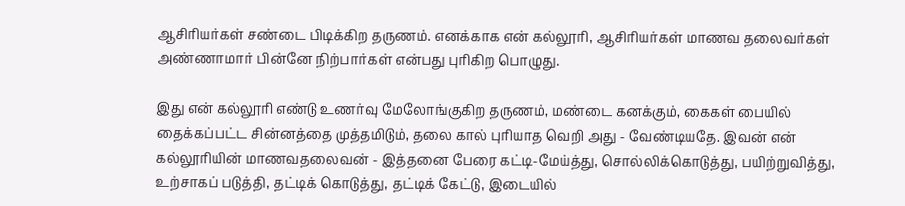ஆசிரியர்கள் சண்டை பிடிக்கிற தருணம். எனக்காக என் கல்லூரி, ஆசிரியர்கள் மாணவ தலைவர்கள் அண்ணாமார் பின்னே நிற்பார்கள் என்பது புரிகிற பொழுது.

இது என் கல்லூரி எண்டு உணர்வு மேலோங்குகிற தருணம், மண்டை கனக்கும், கைகள் பையில் தைக்கப்பட்ட சின்னத்தை முத்தமிடும், தலை கால் புரியாத வெறி அது - வேண்டியதே. இவன் என் கல்லூரியின் மாணவதலைவன் - இத்தனை பேரை கட்டி-மேய்த்து, சொல்லிக்கொடுத்து, பயிற்றுவித்து, உற்சாகப் படுத்தி, தட்டிக் கொடுத்து, தட்டிக் கேட்டு, இடையில்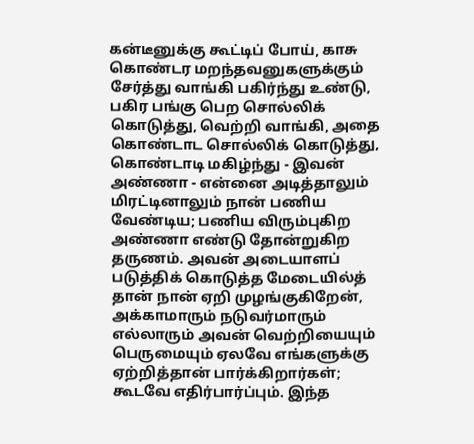கன்டீனுக்கு கூட்டிப் போய், காசு கொண்டர மறந்தவனுகளுக்கும் சேர்த்து வாங்கி பகிர்ந்து உண்டு, பகிர பங்கு பெற சொல்லிக் கொடுத்து, வெற்றி வாங்கி, அதை கொண்டாட சொல்லிக் கொடுத்து, கொண்டாடி மகிழ்ந்து - இவன் அண்ணா - என்னை அடித்தாலும் மிரட்டினாலும் நான் பணிய வேண்டிய; பணிய விரும்புகிற அண்ணா எண்டு தோன்றுகிற தருணம். அவன் அடையாளப் படுத்திக் கொடுத்த மேடையில்த் தான் நான் ஏறி முழங்குகிறேன், அக்காமாரும் நடுவர்மாரும் எல்லாரும் அவன் வெற்றியையும் பெருமையும் ஏலவே எங்களுக்கு ஏற்றித்தான் பார்க்கிறார்கள்; கூடவே எதிர்பார்ப்பும். இந்த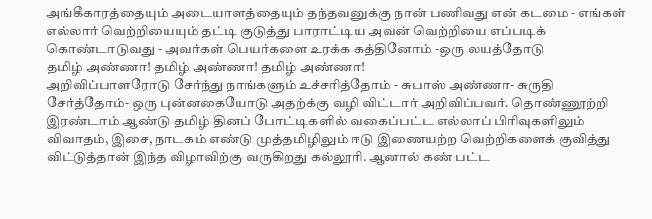அங்கீகாரத்தையும் அடையாளத்தையும் தந்தவனுக்கு நான் பணிவது என் கடமை - எங்கள் எல்லார் வெற்றியையும் தட்டி குடுத்து பாராட்டிய அவன் வெற்றியை எப்படிக் கொண்டாடுவது - அவர்கள் பெயர்களை உரக்க கத்தினோம் -ஒரு லயத்தோடு
தமிழ் அண்ணா! தமிழ் அண்ணா! தமிழ் அண்ணா!
அறிவிப்பாளரோடு சேர்ந்து நாங்களும் உச்சரித்தோம் - சுபாஸ் அண்ணா- சுருதி சேர்த்தோம்- ஒரு புன்னகையோடு அதற்க்கு வழி விட்டார் அறிவிப்பவர். தொண்ணூற்றி இரண்டாம் ஆண்டு தமிழ் தினப் போட்டிகளில் வகைப்பட்ட எல்லாப் பிரிவுகளிலும் விவாதம், இசை, நாடகம் எண்டு முத்தமிழிலும் ஈடு இணையற்ற வெற்றிகளைக் குவித்து விட்டுத்தான் இந்த விழாவிற்கு வருகிறது கல்லூரி. ஆனால் கண் பட்ட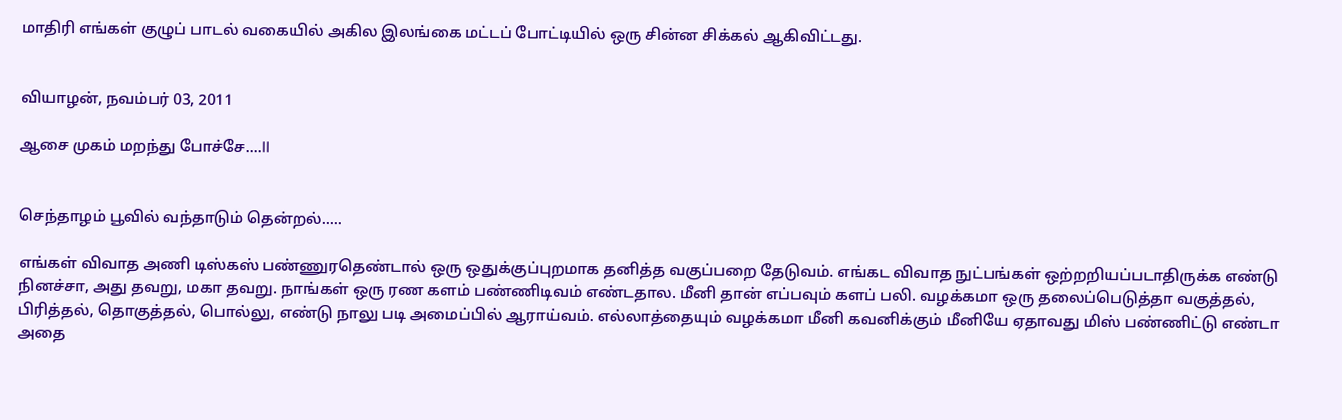மாதிரி எங்கள் குழுப் பாடல் வகையில் அகில இலங்கை மட்டப் போட்டியில் ஒரு சின்ன சிக்கல் ஆகிவிட்டது.


வியாழன், நவம்பர் 03, 2011

ஆசை முகம் மறந்து போச்சே....II


செந்தாழம் பூவில் வந்தாடும் தென்றல்.....

எங்கள் விவாத அணி டிஸ்கஸ் பண்ணுரதெண்டால் ஒரு ஒதுக்குப்புறமாக தனித்த வகுப்பறை தேடுவம். எங்கட விவாத நுட்பங்கள் ஒற்றறியப்படாதிருக்க எண்டு நினச்சா, அது தவறு, மகா தவறு. நாங்கள் ஒரு ரண களம் பண்ணிடிவம் எண்டதால. மீனி தான் எப்பவும் களப் பலி. வழக்கமா ஒரு தலைப்பெடுத்தா வகுத்தல், பிரித்தல், தொகுத்தல், பொல்லு, எண்டு நாலு படி அமைப்பில் ஆராய்வம். எல்லாத்தையும் வழக்கமா மீனி கவனிக்கும் மீனியே ஏதாவது மிஸ் பண்ணிட்டு எண்டா அதை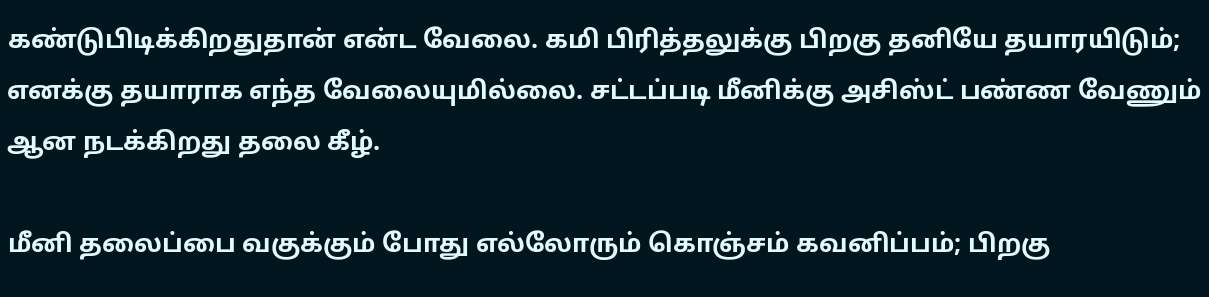கண்டுபிடிக்கிறதுதான் என்ட வேலை. கமி பிரித்தலுக்கு பிறகு தனியே தயாரயிடும்; எனக்கு தயாராக எந்த வேலையுமில்லை. சட்டப்படி மீனிக்கு அசிஸ்ட் பண்ண வேணும் ஆன நடக்கிறது தலை கீழ்.

மீனி தலைப்பை வகுக்கும் போது எல்லோரும் கொஞ்சம் கவனிப்பம்; பிறகு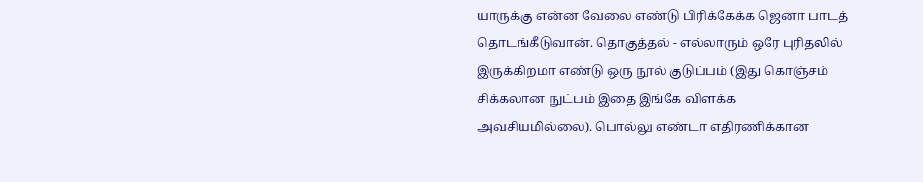யாருக்கு என்ன வேலை எண்டு பிரிக்கேக்க ஜெனா பாடத் தொடங்கீடுவான். தொகுத்தல் - எல்லாரும் ஒரே புரிதலில் இருக்கிறமா எண்டு ஒரு நூல் குடுப்பம் (இது கொஞ்சம் சிக்கலான நுட்பம் இதை இங்கே விளக்க அவசியமில்லை). பொல்லு எண்டா எதிரணிக்கான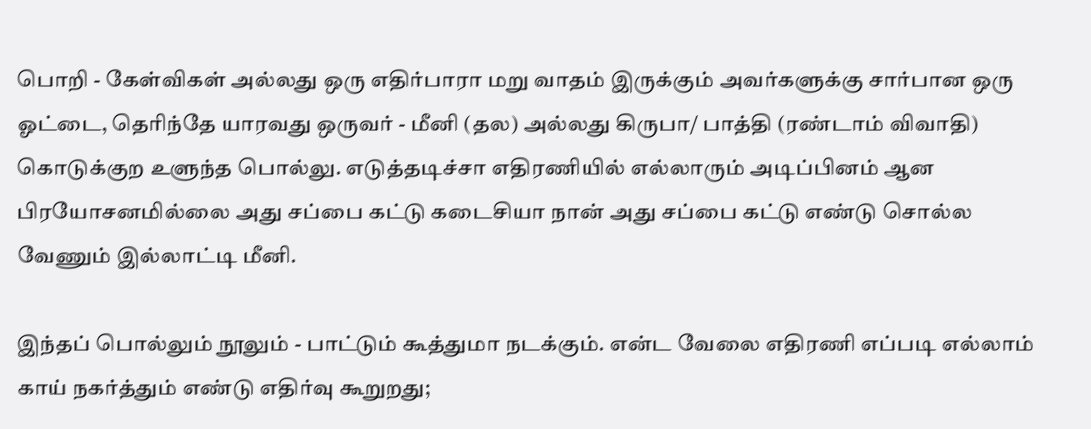பொறி - கேள்விகள் அல்லது ஒரு எதிர்பாரா மறு வாதம் இருக்கும் அவர்களுக்கு சார்பான ஒரு ஓட்டை, தெரிந்தே யாரவது ஒருவர் - மீனி (தல) அல்லது கிருபா/ பாத்தி (ரண்டாம் விவாதி) கொடுக்குற உளுந்த பொல்லு. எடுத்தடிச்சா எதிரணியில் எல்லாரும் அடிப்பினம் ஆன பிரயோசனமில்லை அது சப்பை கட்டு கடைசியா நான் அது சப்பை கட்டு எண்டு சொல்ல வேணும் இல்லாட்டி மீனி.

இந்தப் பொல்லும் நூலும் - பாட்டும் கூத்துமா நடக்கும். என்ட வேலை எதிரணி எப்படி எல்லாம் காய் நகர்த்தும் எண்டு எதிர்வு கூறுறது;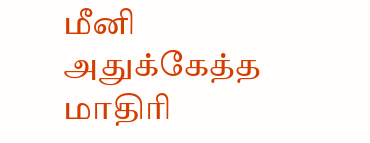மீனி அதுக்கேத்த மாதிரி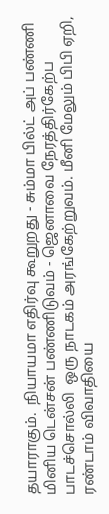தயாராகும்.  நியாயமா எதிர்வு கூறுறது - சும்மா பில்ட் அப் பண்ணி மினிய டென்சன் பண்ணிடுவம் - ஜெனாவை நேரத்திர்கேற்ப பாடச்சொல்லி  ஒரு நாடகம் அரங்கேற்றுவம். மீனி மேலும் பிபி ஏறி, ரண்டாம் விவாதியை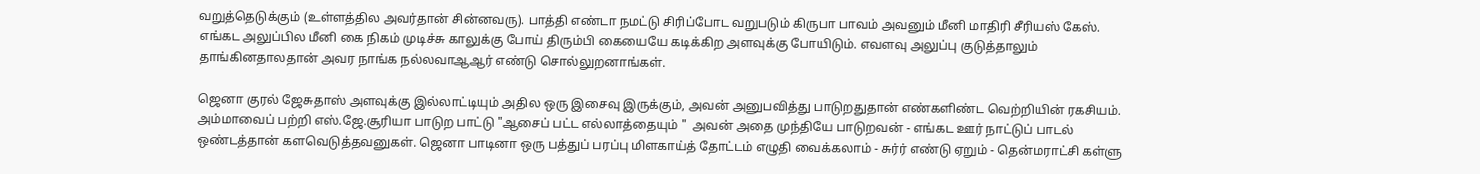வறுத்தெடுக்கும் (உள்ளத்தில அவர்தான் சின்னவரு). பாத்தி எண்டா நமட்டு சிரிப்போட வறுபடும் கிருபா பாவம் அவனும் மீனி மாதிரி சீரியஸ் கேஸ். எங்கட அலுப்பில மீனி கை நிகம் முடிச்சு காலுக்கு போய் திரும்பி கையையே கடிக்கிற அளவுக்கு போயிடும். எவளவு அலுப்பு குடுத்தாலும் தாங்கினதாலதான் அவர நாங்க நல்லவாஆஆர் எண்டு சொல்லுறனாங்கள்.

ஜெனா குரல் ஜேசுதாஸ் அளவுக்கு இல்லாட்டியும் அதில ஒரு இசைவு இருக்கும், அவன் அனுபவித்து பாடுறதுதான் எண்களிண்ட வெற்றியின் ரகசியம். அம்மாவைப் பற்றி எஸ்.ஜே.சூரியா பாடுற பாட்டு "ஆசைப் பட்ட எல்லாத்தையும் "  அவன் அதை முந்தியே பாடுறவன் - எங்கட ஊர் நாட்டுப் பாடல் ஒண்டத்தான் களவெடுத்தவனுகள். ஜெனா பாடினா ஒரு பத்துப் பரப்பு மிளகாய்த் தோட்டம் எழுதி வைக்கலாம் - சுர்ர் எண்டு ஏறும் - தென்மராட்சி கள்ளு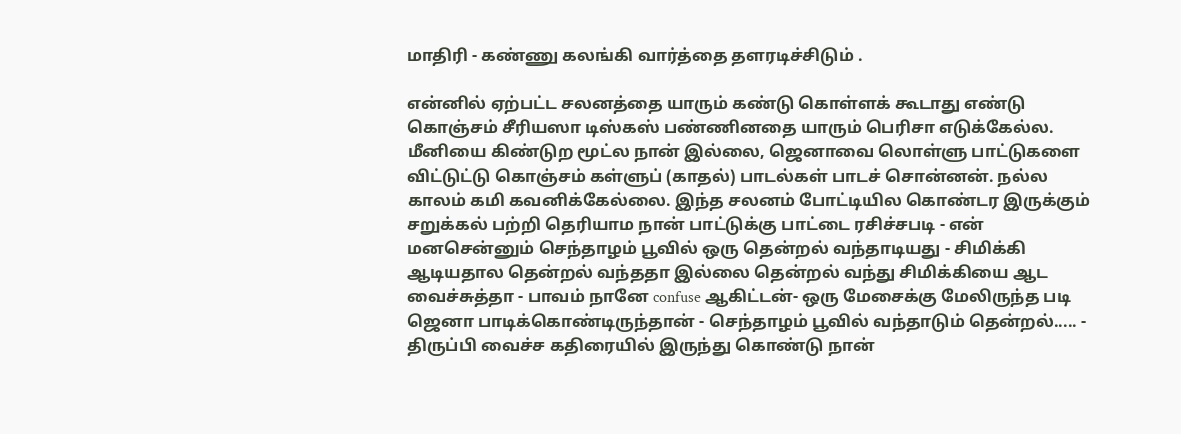மாதிரி - கண்ணு கலங்கி வார்த்தை தளரடிச்சிடும் .

என்னில் ஏற்பட்ட சலனத்தை யாரும் கண்டு கொள்ளக் கூடாது எண்டு கொஞ்சம் சீரியஸா டிஸ்கஸ் பண்ணினதை யாரும் பெரிசா எடுக்கேல்ல. மீனியை கிண்டுற மூட்ல நான் இல்லை, ஜெனாவை லொள்ளு பாட்டுகளை விட்டுட்டு கொஞ்சம் கள்ளுப் (காதல்) பாடல்கள் பாடச் சொன்னன். நல்ல காலம் கமி கவனிக்கேல்லை. இந்த சலனம் போட்டியில கொண்டர இருக்கும் சறுக்கல் பற்றி தெரியாம நான் பாட்டுக்கு பாட்டை ரசிச்சபடி - என் மனசென்னும் செந்தாழம் பூவில் ஒரு தென்றல் வந்தாடியது - சிமிக்கி ஆடியதால தென்றல் வந்ததா இல்லை தென்றல் வந்து சிமிக்கியை ஆட வைச்சுத்தா - பாவம் நானே confuse ஆகிட்டன்- ஒரு மேசைக்கு மேலிருந்த படி ஜெனா பாடிக்கொண்டிருந்தான் - செந்தாழம் பூவில் வந்தாடும் தென்றல்..... - திருப்பி வைச்ச கதிரையில் இருந்து கொண்டு நான்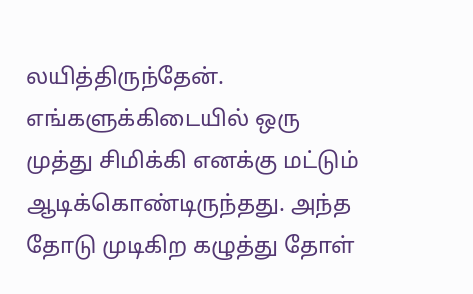லயித்திருந்தேன். எங்களுக்கிடையில் ஒரு முத்து சிமிக்கி எனக்கு மட்டும் ஆடிக்கொண்டிருந்தது. அந்த தோடு முடிகிற கழுத்து தோள்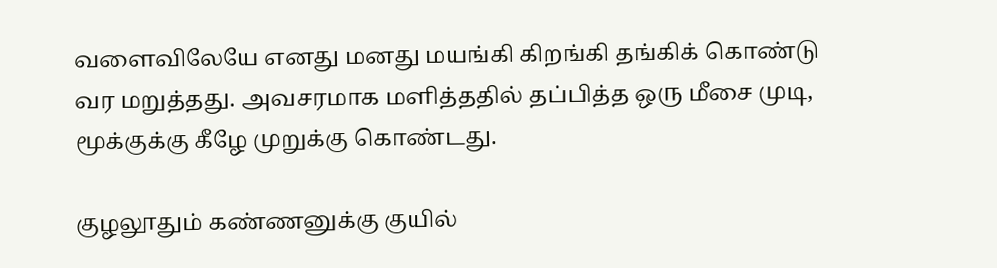வளைவிலேயே எனது மனது மயங்கி கிறங்கி தங்கிக் கொண்டு வர மறுத்தது. அவசரமாக மளித்ததில் தப்பித்த ஒரு மீசை முடி, மூக்குக்கு கீழே முறுக்கு கொண்டது.

குழலூதும் கண்ணனுக்கு குயில்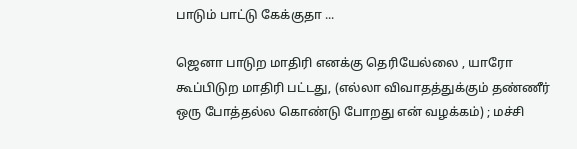பாடும் பாட்டு கேக்குதா ...

ஜெனா பாடுற மாதிரி எனக்கு தெரியேல்லை , யாரோ கூப்பிடுற மாதிரி பட்டது, (எல்லா விவாதத்துக்கும் தண்ணீர் ஒரு போத்தல்ல கொண்டு போறது என் வழக்கம்) ; மச்சி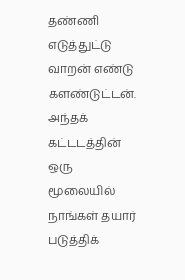தண்ணி எடுத்துட்டு வாறன் எண்டு களண்டுட்டன். அந்தக் கட்டடத்தின் ஒரு மூலையில் நாங்கள் தயார் படுத்திக்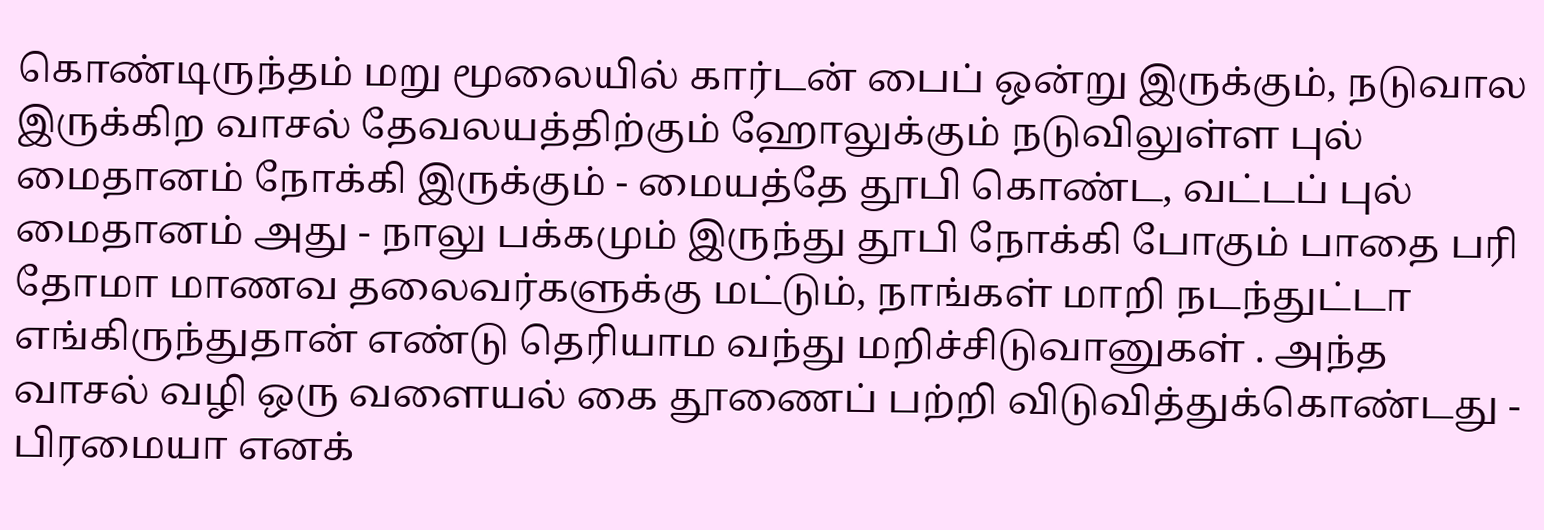கொண்டிருந்தம் மறு மூலையில் கார்டன் பைப் ஒன்று இருக்கும், நடுவால இருக்கிற வாசல் தேவலயத்திற்கும் ஹோலுக்கும் நடுவிலுள்ள புல் மைதானம் நோக்கி இருக்கும் - மையத்தே தூபி கொண்ட, வட்டப் புல் மைதானம் அது - நாலு பக்கமும் இருந்து தூபி நோக்கி போகும் பாதை பரி தோமா மாணவ தலைவர்களுக்கு மட்டும், நாங்கள் மாறி நடந்துட்டா எங்கிருந்துதான் எண்டு தெரியாம வந்து மறிச்சிடுவானுகள் . அந்த வாசல் வழி ஒரு வளையல் கை தூணைப் பற்றி விடுவித்துக்கொண்டது - பிரமையா எனக்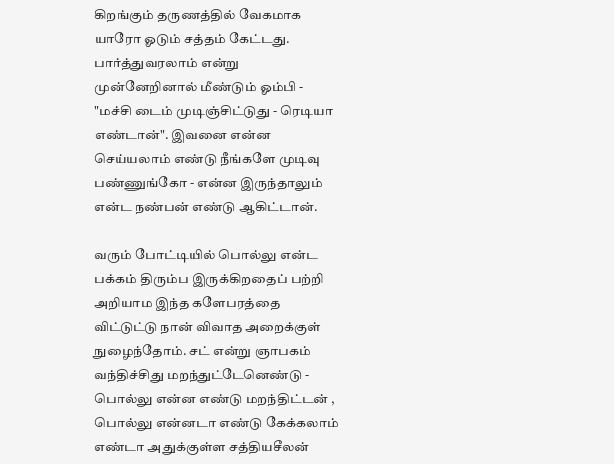கிறங்கும் தருணத்தில் வேகமாக யாரோ ஓடும் சத்தம் கேட்டது. பார்த்துவரலாம் என்று முன்னேறினால் மீண்டும் ஓம்பி - "மச்சி டைம் முடிஞ்சிட்டுது - ரெடியா எண்டான்". இவனை என்ன செய்யலாம் எண்டு நீங்களே முடிவு பண்ணுங்கோ - என்ன இருந்தாலும் என்ட நண்பன் எண்டு ஆகிட்டான்.

வரும் போட்டியில் பொல்லு என்ட பக்கம் திரும்ப இருக்கிறதைப் பற்றி அறியாம இந்த களேபரத்தை விட்டுட்டு நான் விவாத அறைக்குள் நுழைந்தோம். சட் என்று ஞாபகம் வந்திச்சிது மறந்துட்டேனெண்டு - பொல்லு என்ன எண்டு மறந்திட்டன் , பொல்லு என்னடா எண்டு கேக்கலாம் எண்டா அதுக்குள்ள சத்தியசீலன்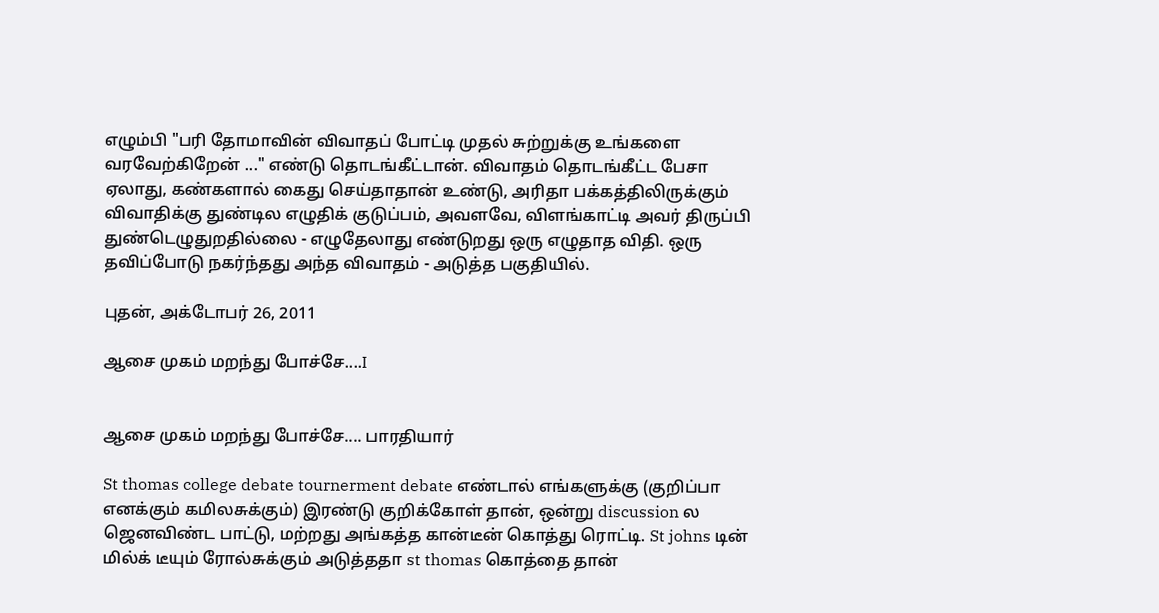எழும்பி "பரி தோமாவின் விவாதப் போட்டி முதல் சுற்றுக்கு உங்களை வரவேற்கிறேன் ..." எண்டு தொடங்கீட்டான். விவாதம் தொடங்கீட்ட பேசா ஏலாது, கண்களால் கைது செய்தாதான் உண்டு, அரிதா பக்கத்திலிருக்கும் விவாதிக்கு துண்டில எழுதிக் குடுப்பம், அவளவே, விளங்காட்டி அவர் திருப்பி துண்டெழுதுறதில்லை - எழுதேலாது எண்டுறது ஒரு எழுதாத விதி. ஒரு தவிப்போடு நகர்ந்தது அந்த விவாதம் - அடுத்த பகுதியில்.

புதன், அக்டோபர் 26, 2011

ஆசை முகம் மறந்து போச்சே....I


ஆசை முகம் மறந்து போச்சே.... பாரதியார்

St thomas college debate tournerment debate எண்டால் எங்களுக்கு (குறிப்பா எனக்கும் கமிலசுக்கும்) இரண்டு குறிக்கோள் தான், ஒன்று discussion ல ஜெனவிண்ட பாட்டு, மற்றது அங்கத்த கான்டீன் கொத்து ரொட்டி. St johns டின் மில்க் டீயும் ரோல்சுக்கும் அடுத்ததா st thomas கொத்தை தான்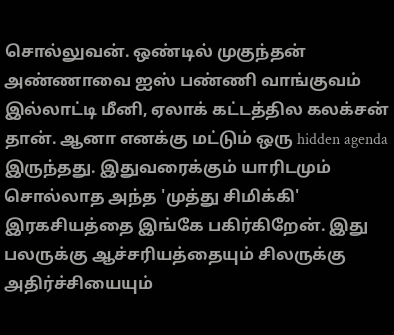சொல்லுவன். ஒண்டில் முகுந்தன் அண்ணாவை ஐஸ் பண்ணி வாங்குவம் இல்லாட்டி மீனி, ஏலாக் கட்டத்தில கலக்சன் தான். ஆனா எனக்கு மட்டும் ஒரு hidden agenda இருந்தது. இதுவரைக்கும் யாரிடமும் சொல்லாத அந்த 'முத்து சிமிக்கி' இரகசியத்தை இங்கே பகிர்கிறேன். இது பலருக்கு ஆச்சரியத்தையும் சிலருக்கு அதிர்ச்சியையும்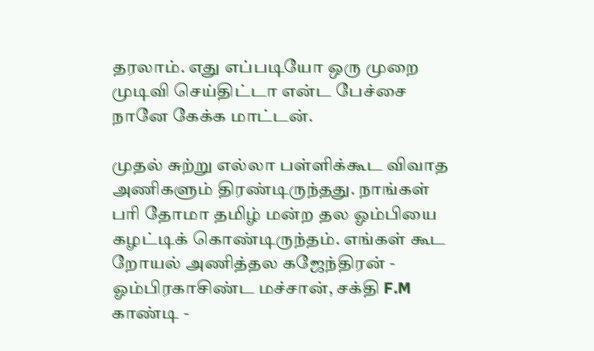தரலாம். எது எப்படியோ ஒரு முறை முடிவி செய்திட்டா என்ட பேச்சை நானே கேக்க மாட்டன்.

முதல் சுற்று எல்லா பள்ளிக்கூட விவாத அணிகளும் திரண்டிருந்தது. நாங்கள் பரி தோமா தமிழ் மன்ற தல ஓம்பியை கழட்டிக் கொண்டிருந்தம். எங்கள் கூட றோயல் அணித்தல கஜேந்திரன் - ஓம்பிரகாசிண்ட மச்சான், சக்தி F.M காண்டி -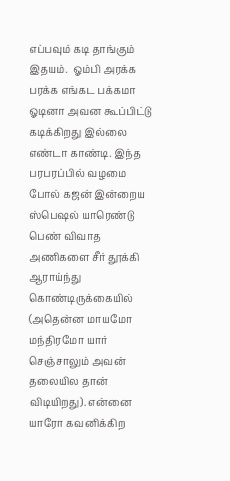எப்பவும் கடி தாங்கும் இதயம்.  ஓம்பி அரக்க பரக்க எங்கட பக்கமா ஓடினா அவன கூப்பிட்டு கடிக்கிறது இல்லை எண்டா காண்டி. இந்த பரபரப்பில் வழமை போல் கஜன் இன்றைய ஸ்பெஷல் யாரெண்டு பெண் விவாத அணிகளை சீர் தூக்கி ஆராய்ந்து கொண்டிருக்கையில் (அதென்ன மாயமோ மந்திரமோ யார் செஞ்சாலும் அவன் தலையில தான் விடியிறது). என்னை யாரோ கவனிக்கிற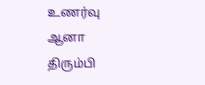உணர்வு ஆனா திரும்பி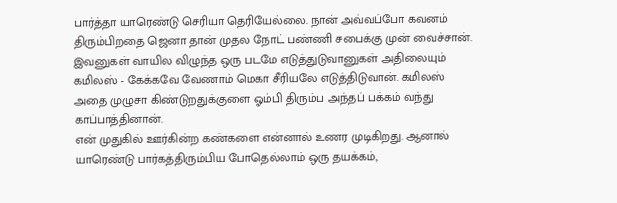பார்த்தா யாரெண்டு செரியா தெரியேல்லை. நான் அவ்வப்போ கவனம் திரும்பிறதை ஜெனா தான் முதல நோட் பண்ணி சபைக்கு முன் வைச்சான். இவனுகள் வாயில விழுந்த ஒரு படமே எடுத்துடுவானுகள் அதிலையும் கமிலஸ் - கேக்கவே வேணாம் மெகா சீரியலே எடுத்திடுவான். கமிலஸ் அதை முழுசா கிண்டுறதுக்குளை ஓம்பி திரும்ப அந்தப் பக்கம் வந்து காப்பாத்தினான்.
என் முதுகில் ஊர்கின்ற கண்களை என்னால் உணர முடிகிறது. ஆனால் யாரெண்டு பார்கத்திரும்பிய போதெல்லாம் ஒரு தயக்கம்,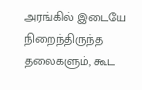அரங்கில் இடையே நிறைந்திருந்த தலைகளும், கூட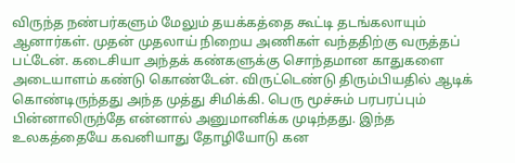விருந்த நண்பர்களும் மேலும் தயக்கத்தை கூட்டி தடங்கலாயும் ஆனார்கள். முதன் முதலாய் நிறைய அணிகள் வந்ததிற்கு வருத்தப் பட்டேன். கடைசியா அந்தக் கண்களுக்கு சொந்தமான காதுகளை அடையாளம் கண்டு கொண்டேன். விருட்டெண்டு திரும்பியதில் ஆடிக் கொண்டிருந்தது அந்த முத்து சிமிக்கி. பெரு மூச்சும் பரபரப்பும் பின்னாலிருந்தே என்னால் அனுமானிக்க முடிந்தது. இந்த உலகத்தையே கவனியாது தோழியோடு கன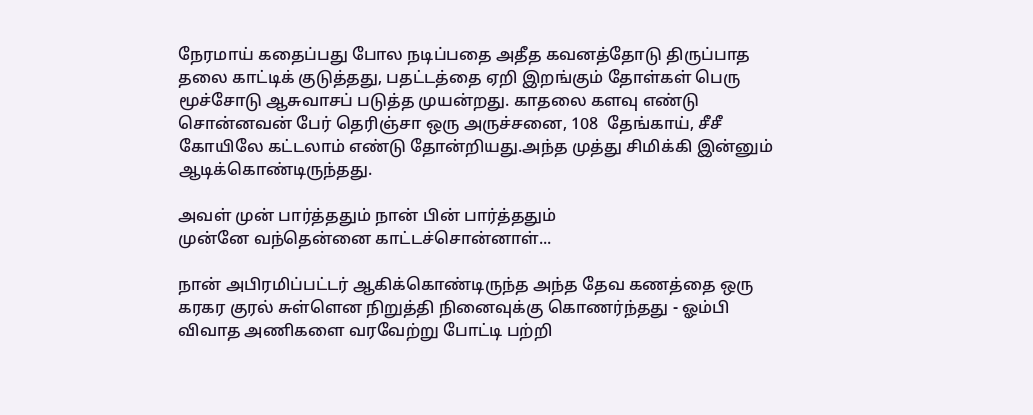நேரமாய் கதைப்பது போல நடிப்பதை அதீத கவனத்தோடு திருப்பாத தலை காட்டிக் குடுத்தது, பதட்டத்தை ஏறி இறங்கும் தோள்கள் பெரு மூச்சோடு ஆசுவாசப் படுத்த முயன்றது. காதலை களவு எண்டு சொன்னவன் பேர் தெரிஞ்சா ஒரு அருச்சனை, 108  தேங்காய், சீசீ கோயிலே கட்டலாம் எண்டு தோன்றியது.அந்த முத்து சிமிக்கி இன்னும் ஆடிக்கொண்டிருந்தது.

அவள் முன் பார்த்ததும் நான் பின் பார்த்ததும்
முன்னே வந்தென்னை காட்டச்சொன்னாள்...

நான் அபிரமிப்பட்டர் ஆகிக்கொண்டிருந்த அந்த தேவ கணத்தை ஒரு கரகர குரல் சுள்ளென நிறுத்தி நினைவுக்கு கொணர்ந்தது - ஓம்பி விவாத அணிகளை வரவேற்று போட்டி பற்றி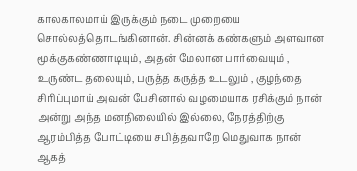காலகாலமாய் இருக்கும் நடை முறையை சொல்லத்தொடங்கினான். சின்னக் கண்களும் அளவான மூக்குகண்ணாடியும், அதன் மேலான பார்வையும் , உருண்ட தலையும், பருத்த கருத்த உடலும் , குழந்தை சிரிப்புமாய் அவன் பேசினால் வழமையாக ரசிக்கும் நான் அன்று அந்த மனநிலையில் இல்லை, நேரத்திற்கு ஆரம்பித்த போட்டியை சபித்தவாறே மெதுவாக நான் ஆகத்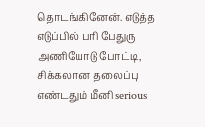தொடங்கினேன். எடுத்த எடுப்பில் பரி பேதுரு அணியோடு போட்டி, சிக்கலான தலைப்பு எண்டதும் மீனி serious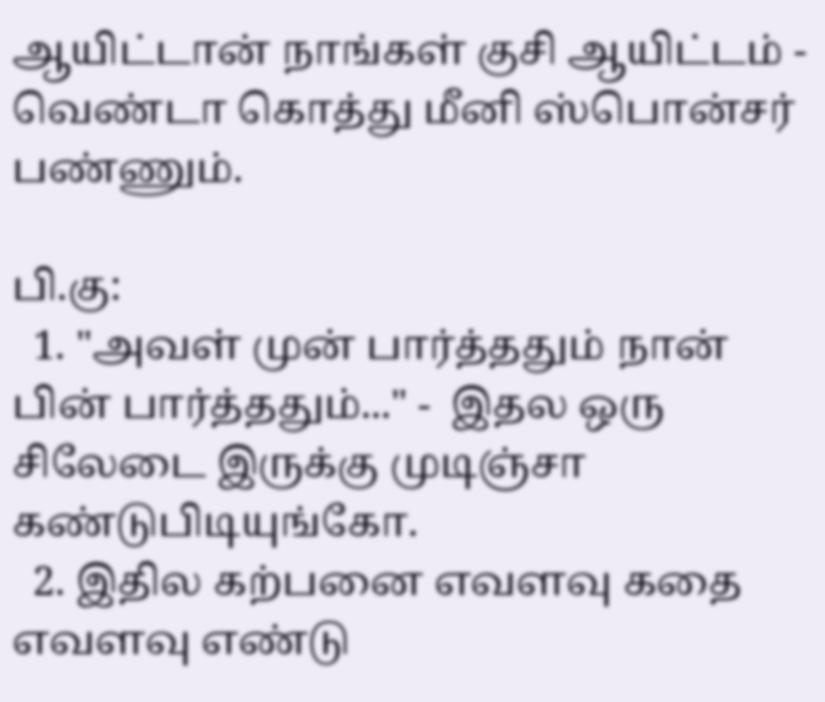ஆயிட்டான் நாங்கள் குசி ஆயிட்டம் - வெண்டா கொத்து மீனி ஸ்பொன்சர் பண்ணும்.

பி.கு:
  1. "அவள் முன் பார்த்ததும் நான் பின் பார்த்ததும்..." -  இதல ஒரு சிலேடை இருக்கு முடிஞ்சா கண்டுபிடியுங்கோ.
  2. இதில கற்பனை எவளவு கதை எவளவு எண்டு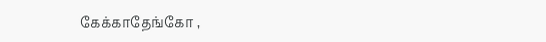கேக்காதேங்கோ ,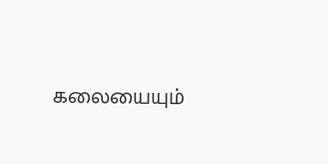கலையையும்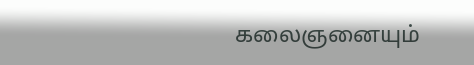கலைஞனையும்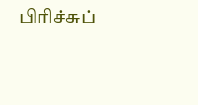பிரிச்சுப்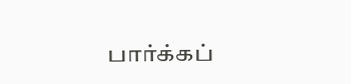பார்க்கப்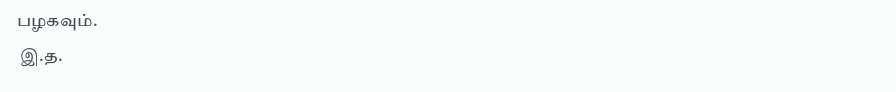பழகவும்.
 இ.த.